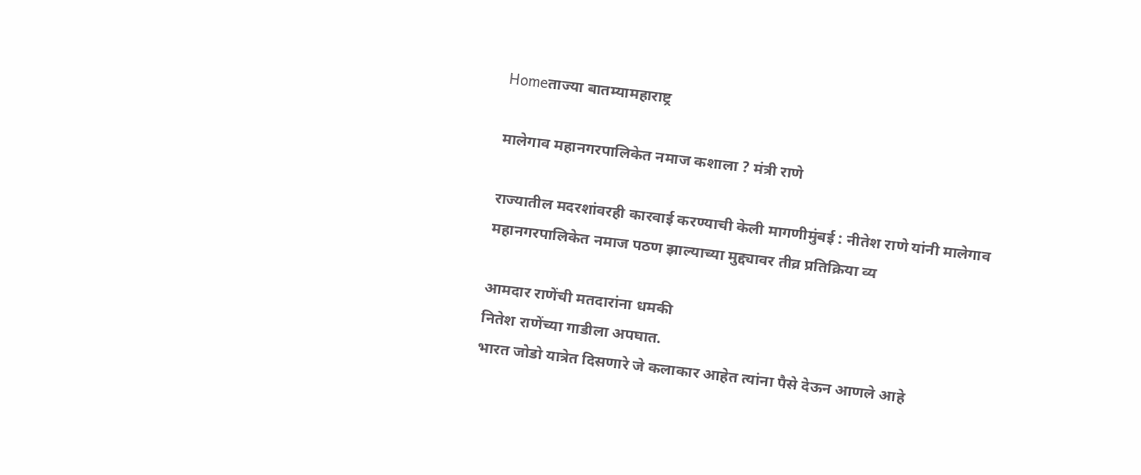Homeताज्या बातम्यामहाराष्ट्र

मालेगाव महानगरपालिकेत नमाज कशाला ? मंत्री राणे

राज्यातील मदरशांवरही कारवाई करण्याची केली मागणीमुंबई : नीतेश राणे यांनी मालेगाव महानगरपालिकेत नमाज पठण झाल्याच्या मुद्द्यावर तीव्र प्रतिक्रिया व्य

आमदार राणेंची मतदारांना धमकी
नितेश राणेंच्या गाडीला अपघात.
भारत जोडो यात्रेत दिसणारे जे कलाकार आहेत त्यांना पैसे देऊन आणले आहे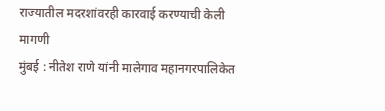राज्यातील मदरशांवरही कारवाई करण्याची केली मागणी
मुंबई : नीतेश राणे यांनी मालेगाव महानगरपालिकेत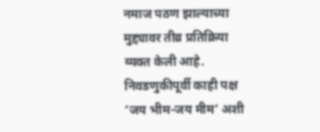नमाज पठण झाल्याच्या मुद्द्यावर तीव्र प्रतिक्रिया व्यक्त केली आहे. निवडणुकीपूर्वी काही पक्ष ‘जय भीम-जय मीम’ अशी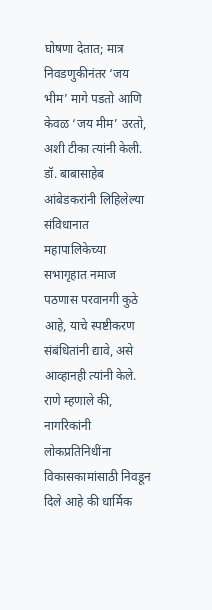घोषणा देतात; मात्र निवडणुकीनंतर ‘जय भीम’ मागे पडतो आणि केवळ ‘जय मीम’ उरतो, अशी टीका त्यांनी केली. डॉ. बाबासाहेब आंबेडकरांनी लिहिलेल्या संविधानात महापालिकेच्या सभागृहात नमाज पठणास परवानगी कुठे आहे, याचे स्पष्टीकरण संबंधितांनी द्यावे, असे आव्हानही त्यांनी केले.
राणे म्हणाले की, नागरिकांनी लोकप्रतिनिधींना विकासकामांसाठी निवडून दिले आहे की धार्मिक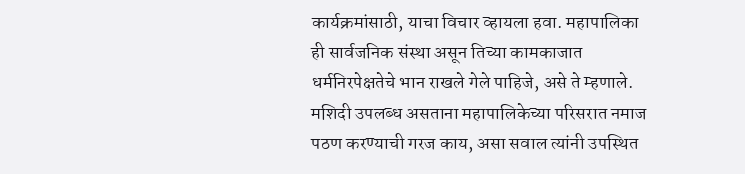कार्यक्रमांसाठी, याचा विचार व्हायला हवा. महापालिका ही सार्वजनिक संस्था असून तिच्या कामकाजात धर्मनिरपेक्षतेचे भान राखले गेले पाहिजे, असे ते म्हणाले. मशिदी उपलब्ध असताना महापालिकेच्या परिसरात नमाज पठण करण्याची गरज काय, असा सवाल त्यांनी उपस्थित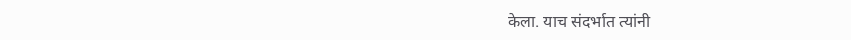केला. याच संदर्भात त्यांनी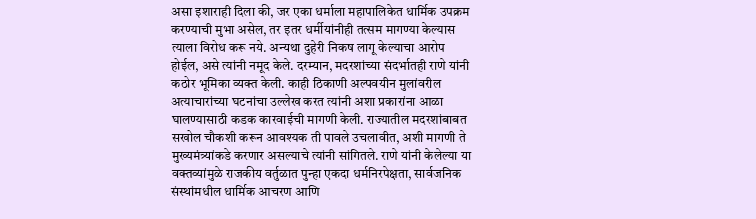असा इशाराही दिला की, जर एका धर्माला महापालिकेत धार्मिक उपक्रम करण्याची मुभा असेल, तर इतर धर्मीयांनीही तत्सम मागण्या केल्यास त्याला विरोध करू नये. अन्यथा दुहेरी निकष लागू केल्याचा आरोप होईल, असे त्यांनी नमूद केले. दरम्यान, मदरशांच्या संदर्भातही राणे यांनी कठोर भूमिका व्यक्त केली. काही ठिकाणी अल्पवयीन मुलांवरील अत्याचारांच्या घटनांचा उल्लेख करत त्यांनी अशा प्रकारांना आळा घालण्यासाठी कडक कारवाईची मागणी केली. राज्यातील मदरशांबाबत सखोल चौकशी करून आवश्यक ती पावले उचलावीत, अशी मागणी ते मुख्यमंत्र्यांकडे करणार असल्याचे त्यांनी सांगितले. राणे यांनी केलेल्या या वक्तव्यांमुळे राजकीय वर्तुळात पुन्हा एकदा धर्मनिरपेक्षता, सार्वजनिक संस्थांमधील धार्मिक आचरण आणि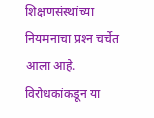शिक्षणसंस्थांच्या नियमनाचा प्रश्‍न चर्चेत आला आहे. विरोधकांकडून या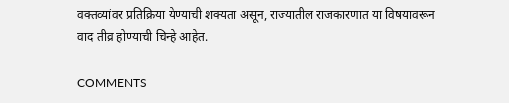वक्तव्यांवर प्रतिक्रिया येण्याची शक्यता असून, राज्यातील राजकारणात या विषयावरून वाद तीव्र होण्याची चिन्हे आहेत.

COMMENTS